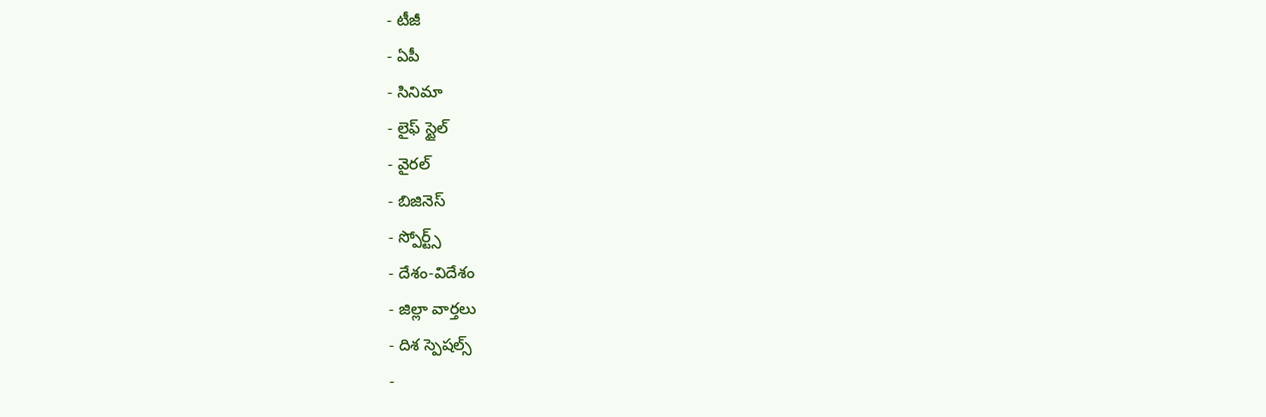- టీజీ
- ఏపీ
- సినిమా
- లైఫ్ స్టైల్
- వైరల్
- బిజినెస్
- స్పోర్ట్స్
- దేశం-విదేశం
- జిల్లా వార్తలు
- దిశ స్పెషల్స్
-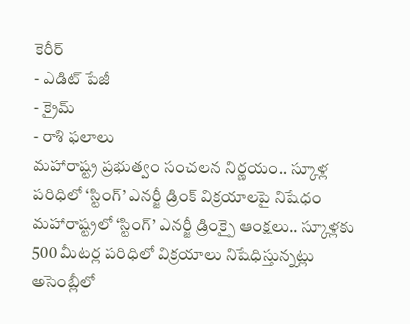కెరీర్
- ఎడిట్ పేజీ
- క్రైమ్
- రాశి ఫలాలు
మహారాష్ట్ర ప్రభుత్వం సంచలన నిర్ణయం.. స్కూళ్ల పరిధిలో ‘స్టింగ్’ ఎనర్జీ డ్రింక్ విక్రయాలపై నిషేధం
మహారాష్ట్రలో ‘స్టింగ్’ ఎనర్జీ డ్రింక్పై ఆంక్షలు.. స్కూళ్లకు 500 మీటర్ల పరిధిలో విక్రయాలు నిషేధిస్తున్నట్లు అసెంబ్లీలో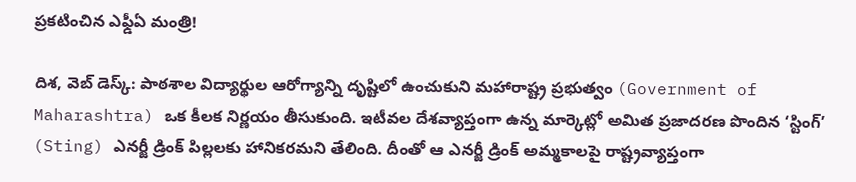ప్రకటించిన ఎఫ్డీఏ మంత్రి!

దిశ, వెబ్ డెస్క్: పాఠశాల విద్యార్థుల ఆరోగ్యాన్ని దృష్టిలో ఉంచుకుని మహారాష్ట్ర ప్రభుత్వం (Government of Maharashtra) ఒక కీలక నిర్ణయం తీసుకుంది. ఇటీవల దేశవ్యాప్తంగా ఉన్న మార్కెట్లో అమిత ప్రజాదరణ పొందిన ‘స్టింగ్’ (Sting) ఎనర్జీ డ్రింక్ పిల్లలకు హానికరమని తేలింది. దీంతో ఆ ఎనర్జీ డ్రింక్ అమ్మకాలపై రాష్ట్రవ్యాప్తంగా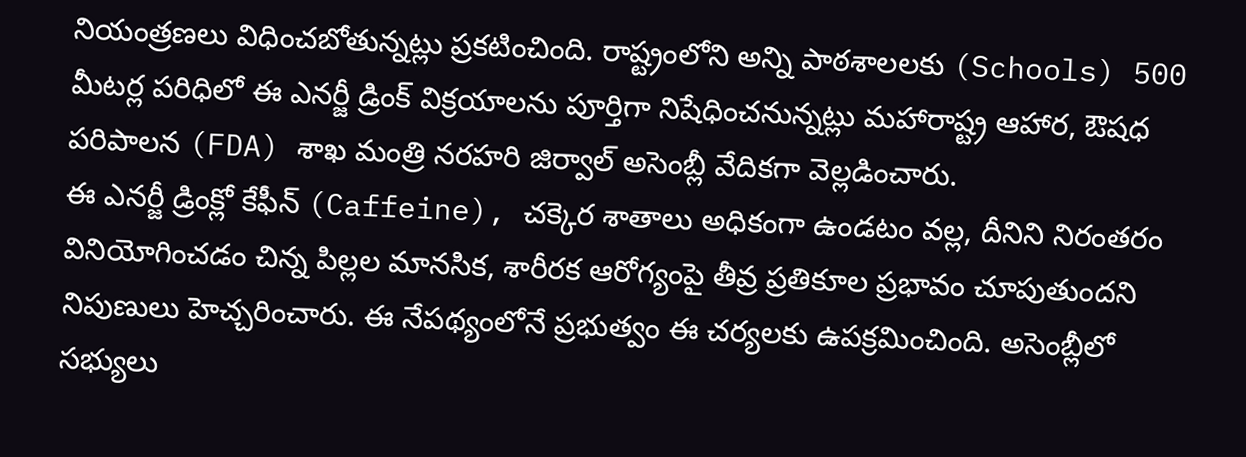నియంత్రణలు విధించబోతున్నట్లు ప్రకటించింది. రాష్ట్రంలోని అన్ని పాఠశాలలకు (Schools) 500 మీటర్ల పరిధిలో ఈ ఎనర్జీ డ్రింక్ విక్రయాలను పూర్తిగా నిషేధించనున్నట్లు మహారాష్ట్ర ఆహార, ఔషధ పరిపాలన (FDA) శాఖ మంత్రి నరహరి జిర్వాల్ అసెంబ్లీ వేదికగా వెల్లడించారు.
ఈ ఎనర్జీ డ్రింక్లో కేఫీన్ (Caffeine), చక్కెర శాతాలు అధికంగా ఉండటం వల్ల, దీనిని నిరంతరం వినియోగించడం చిన్న పిల్లల మానసిక, శారీరక ఆరోగ్యంపై తీవ్ర ప్రతికూల ప్రభావం చూపుతుందని నిపుణులు హెచ్చరించారు. ఈ నేపథ్యంలోనే ప్రభుత్వం ఈ చర్యలకు ఉపక్రమించింది. అసెంబ్లీలో సభ్యులు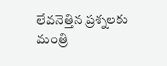లేవనెత్తిన ప్రశ్నలకు మంత్రి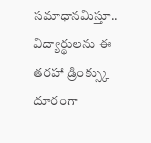సమాధానమిస్తూ.. విద్యార్థులను ఈ తరహా డ్రింక్స్కు దూరంగా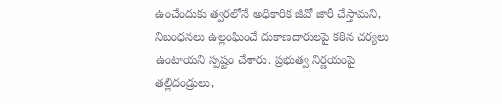ఉంచేందుకు త్వరలోనే అధికారిక జీవో జారీ చేస్తామని, నిబంధనలు ఉల్లంఘించే దుకాణదారులపై కఠిన చర్యలు ఉంటాయని స్పష్టం చేశారు. ప్రభుత్వ నిర్ణయంపై తల్లిదండ్రులు,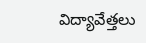విద్యావేత్తలు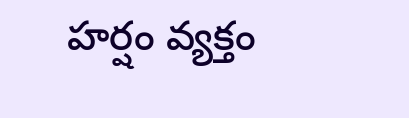హర్షం వ్యక్తం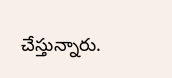చేస్తున్నారు.